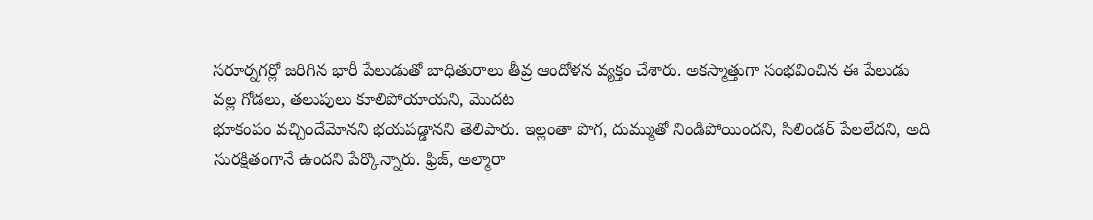సరూర్నగర్లో జరిగిన భారీ పేలుడుతో బాధితురాలు తీవ్ర ఆందోళన వ్యక్తం చేశారు. అకస్మాత్తుగా సంభవించిన ఈ పేలుడు వల్ల గోడలు, తలుపులు కూలిపోయాయని, మొదట
భూకంపం వచ్చిందేమోనని భయపడ్డానని తెలిపారు. ఇల్లంతా పొగ, దుమ్ముతో నిండిపోయిందని, సిలిండర్ పేలలేదని, అది సురక్షితంగానే ఉందని పేర్కొన్నారు. ఫ్రిజ్, అల్మారా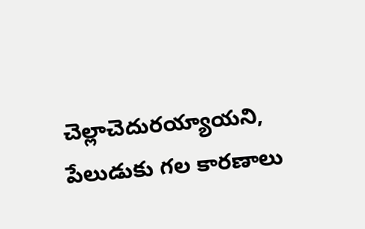చెల్లాచెదురయ్యాయని, పేలుడుకు గల కారణాలు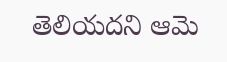తెలియదని ఆమె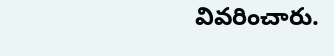వివరించారు.